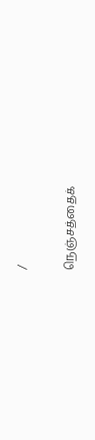/

நெஞ்சத்தைக்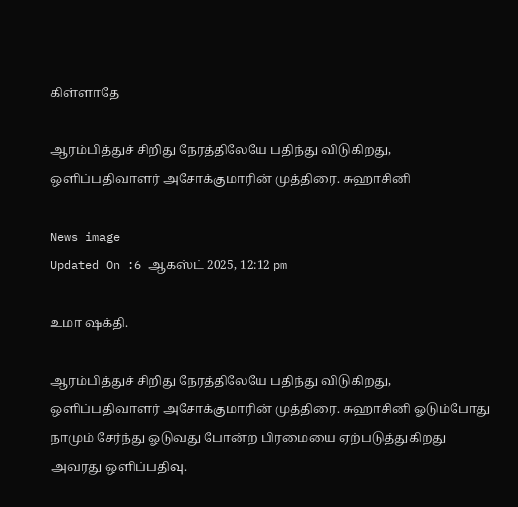கிள்ளாதே

ஆரம்பித்துச் சிறிது நேரத்திலேயே பதிந்து விடுகிறது, ஒளிப்பதிவாளர் அசோக்குமாரின் முத்திரை. சுஹாசினி

News image
Updated On :6 ஆகஸ்ட் 2025, 12:12 pm

உமா ஷக்தி.

ஆரம்பித்துச் சிறிது நேரத்திலேயே பதிந்து விடுகிறது, ஒளிப்பதிவாளர் அசோக்குமாரின் முத்திரை. சுஹாசினி ஓடும்போது நாமும் சேர்ந்து ஓடுவது போன்ற பிரமையை ஏற்படுத்துகிறது அவரது ஒளிப்பதிவு.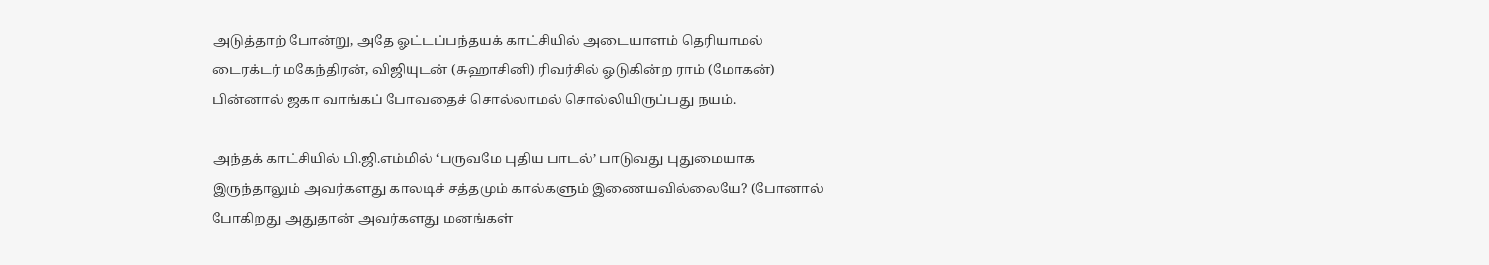அடுத்தாற் போன்று, அதே ஓட்டப்பந்தயக் காட்சியில் அடையாளம் தெரியாமல் டைரக்டர் மகேந்திரன், விஜியுடன் (சுஹாசினி) ரிவர்சில் ஓடுகின்ற ராம் (மோகன்) பின்னால் ஜகா வாங்கப் போவதைச் சொல்லாமல் சொல்லியிருப்பது நயம்.

அந்தக் காட்சியில் பி.ஜி.எம்மில் ‘பருவமே புதிய பாடல்’ பாடுவது புதுமையாக இருந்தாலும் அவர்களது காலடிச் சத்தமும் கால்களும் இணையவில்லையே? (போனால் போகிறது அதுதான் அவர்களது மனங்கள்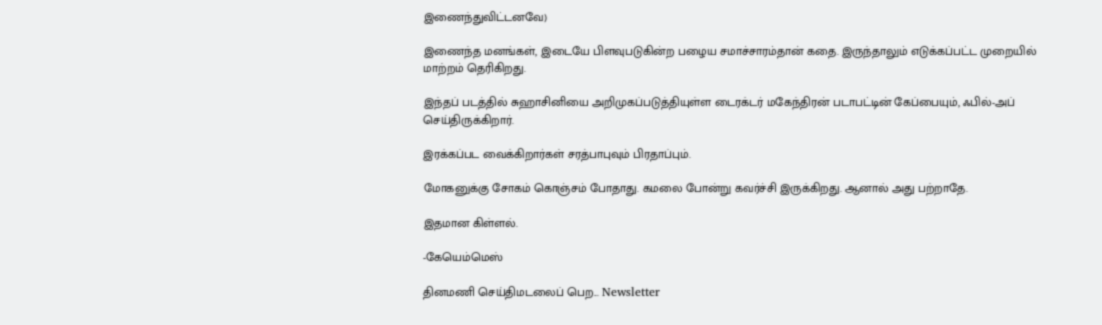இணைந்துவிட்டனவே)

இணைந்த மனங்கள், இடையே பிளவுபடுகின்ற பழைய சமாச்சாரம்தான் கதை. இருந்தாலும் எடுக்கப்பட்ட முறையில் மாற்றம் தெரிகிறது.

இந்தப் படத்தில் சுஹாசினியை அறிமுகப்படுத்தியுள்ள டைரக்டர் மகேந்திரன் படாபட்டின் கேப்பையும், ஃபில்-அப் செய்திருக்கிறார்.

இரக்கப்பட வைக்கிறார்கள் சரத்பாபுவும் பிரதாப்பும்.

மோகனுக்கு சோகம் கொஞ்சம் போதாது. கமலை போன்று கவர்ச்சி இருக்கிறது. ஆனால் அது பற்றாதே.

இதமான கிள்ளல்.

-கேயெம்மெஸ்

தினமணி செய்திமடலைப் பெற... Newsletter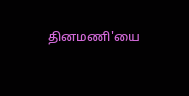தினமணி'யை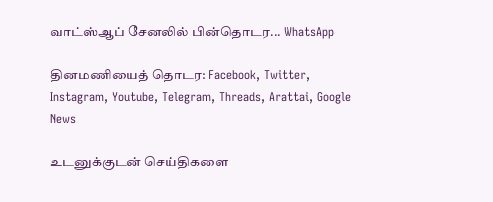வாட்ஸ்ஆப் சேனலில் பின்தொடர... WhatsApp

தினமணியைத் தொடர: Facebook, Twitter, Instagram, Youtube, Telegram, Threads, Arattai, Google News

உடனுக்குடன் செய்திகளை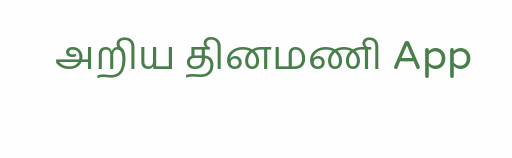அறிய தினமணி App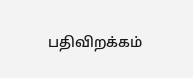பதிவிறக்கம்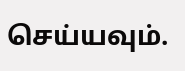செய்யவும்.